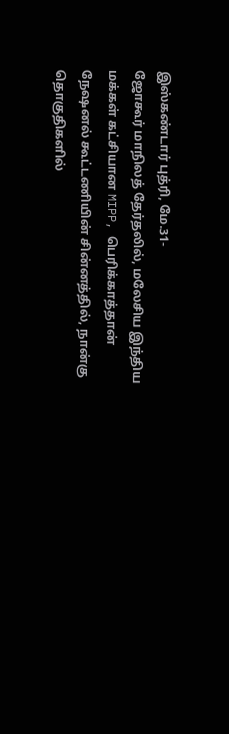இஸ்கண்டார் புத்ரி, மே.31-
ஜோகூர் மாநிலத் தேர்தலில், மலேசிய இந்திய மக்கள் கட்சியான MIPP, பெரிக்காத்தான் நேஷனல் கூட்டணியின் சின்னத்தில், நான்கு தொகுதிகளில்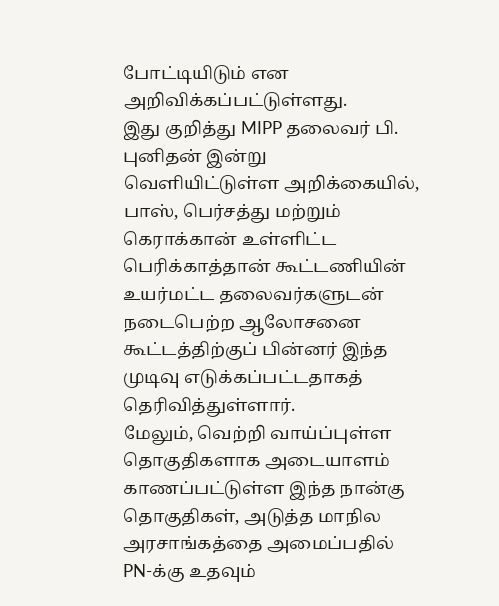போட்டியிடும் என அறிவிக்கப்பட்டுள்ளது.
இது குறித்து MIPP தலைவர் பி. புனிதன் இன்று வெளியிட்டுள்ள அறிக்கையில், பாஸ், பெர்சத்து மற்றும் கெராக்கான் உள்ளிட்ட பெரிக்காத்தான் கூட்டணியின் உயர்மட்ட தலைவர்களுடன் நடைபெற்ற ஆலோசனை கூட்டத்திற்குப் பின்னர் இந்த முடிவு எடுக்கப்பட்டதாகத் தெரிவித்துள்ளார்.
மேலும், வெற்றி வாய்ப்புள்ள தொகுதிகளாக அடையாளம் காணப்பட்டுள்ள இந்த நான்கு தொகுதிகள், அடுத்த மாநில அரசாங்கத்தை அமைப்பதில் PN-க்கு உதவும்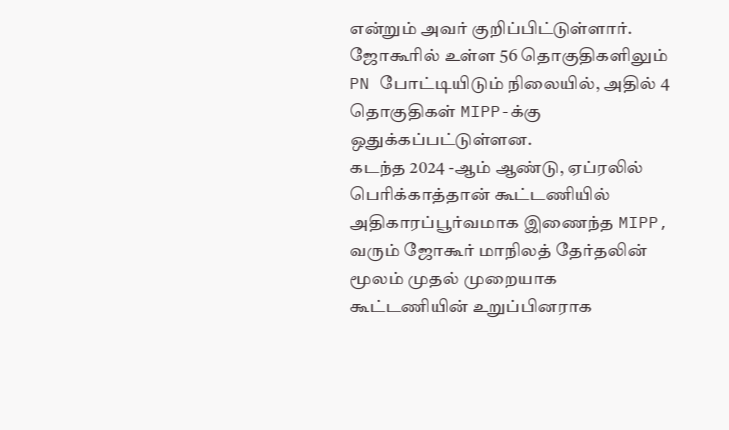என்றும் அவர் குறிப்பிட்டுள்ளார்.
ஜோகூரில் உள்ள 56 தொகுதிகளிலும் PN போட்டியிடும் நிலையில், அதில் 4 தொகுதிகள் MIPP-க்கு ஒதுக்கப்பட்டுள்ளன.
கடந்த 2024 -ஆம் ஆண்டு, ஏப்ரலில் பெரிக்காத்தான் கூட்டணியில் அதிகாரப்பூர்வமாக இணைந்த MIPP, வரும் ஜோகூர் மாநிலத் தேர்தலின் மூலம் முதல் முறையாக கூட்டணியின் உறுப்பினராக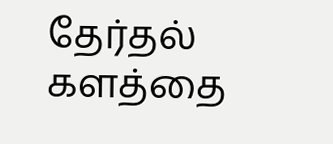தேர்தல் களத்தை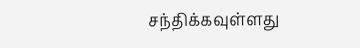சந்திக்கவுள்ளது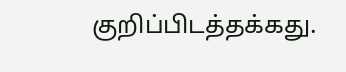குறிப்பிடத்தக்கது.